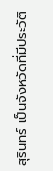สุรินทร์ เป็นจังหวัดที่มีประวัติ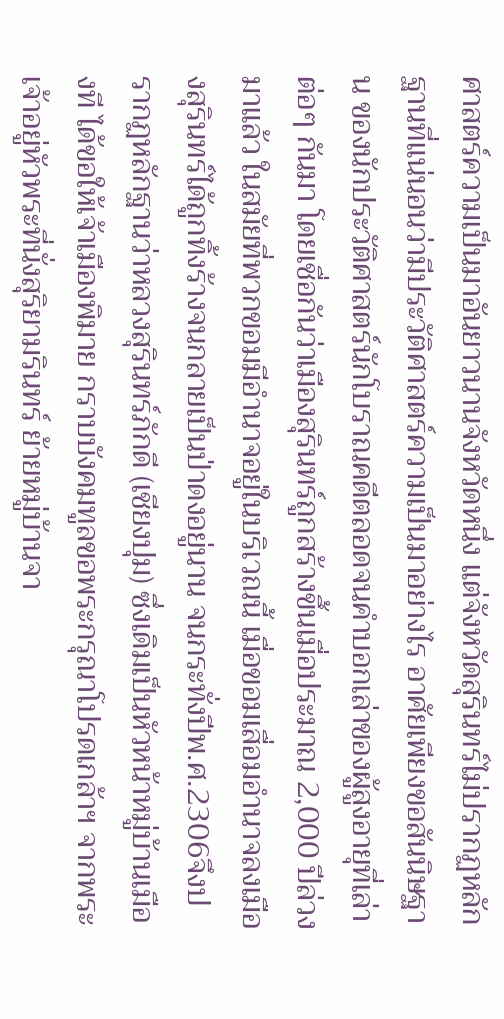ศาสตร์ความเป็นมาอันยาวนานจังหวัดหนึ่ง แต่จังหวัดสุรินทร์ไม่ปรากฏหลักฐานที่แน่นอนว่ามีประวัติศาสตร์ความเป็นมาอย่างไร อาศัยเพียงขอสันนิษฐาน ของนักประวัติศาสตร์นักโบราณคดีตลอดจนคําบอกเล่าของผู้สูงอายุที่เล่าต่อๆ กันมา โดยเชื่อกันว่าเมืองสุรินทร์ถูกสร้างขึ้นเมื่อประมาณ 2,000 ปีล่วงมาแล้ว ในสมัยที่พวกขอมมีอํานาจอยู่ในบริเวณนี้ เมื่อขอมเสื่อมอํานาจลงเมืองสุรินทร์ได้ถูกทิ้งร้างจนกลายเป็นป่าดงอยู่นาน จนกระทั่งปีพ.ศ.2306จึงปรากฏหลักฐานว่าหลวงสุรินทร์ภักดี (เชียงปุม) ซึ่งเดิมเป็นหัวหน้าหมู่บ้านเมืองที ได้ขอให้เจ้าเมืองพิมาย กราบบังคมทูลขอพระกรุณาโปรดเกล้าฯ จากพระเจ้าอยู่หัวพระที่นั่งสุริยามรินทร์ ย้ายหมู่บ้านจา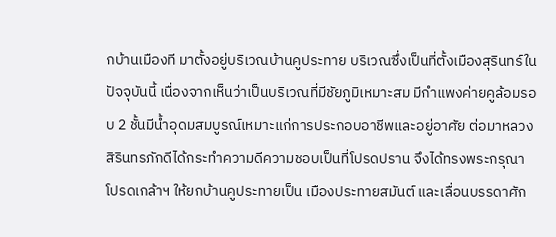กบ้านเมืองที มาตั้งอยู่บริเวณบ้านคูประทาย บริเวณซึ่งเป็นที่ตั้งเมืองสุรินทร์ในปัจจุบันนี้ เนื่องจากเห็นว่าเป็นบริเวณที่มีชัยภูมิเหมาะสม มีกําแพงค่ายคูล้อมรอบ 2 ชั้นมีน้ำอุดมสมบูรณ์เหมาะแก่การประกอบอาชีพและอยู่อาศัย ต่อมาหลวงสิรินทรภักดีได้กระทําความดีความชอบเป็นที่โปรดปราน จึงได้ทรงพระกรุณาโปรดเกล้าฯ ให้ยกบ้านคูประทายเป็น เมืองประทายสมันต์ และเลื่อนบรรดาศัก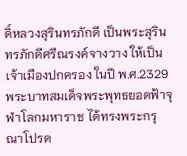ดิ์หลวงสุรินทรภักดี เป็นพระสุรินทรภักดีศรีณรงค์จางวาง ให้เป็นเจ้าเมืองปกครอง ในปี พ.ศ.2329 พระบาทสมเด็จพระพุทธยอดฟ้าจุฬาโลกมหาราช ได้ทรงพระกรุณาโปรด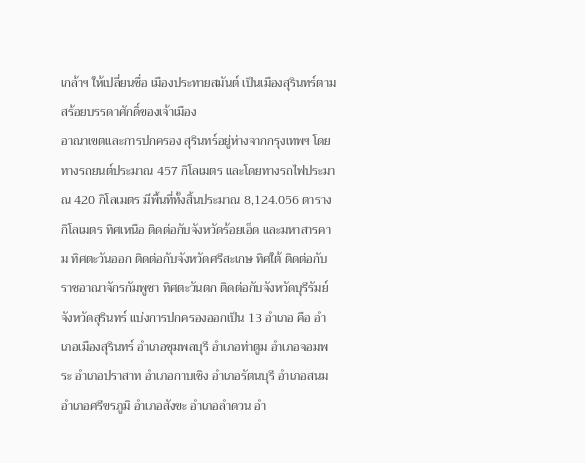เกล้าฯ ให้เปลี่ยนชื่อ เมืองประทายสมันต์ เป็นเมืองสุรินทร์ตามสร้อยบรรดาศักดิ์ของเจ้าเมือง
อาณาเขตและการปกครอง สุรินทร์อยู่ห่างจากกรุงเทพฯ โดยทางรถยนต์ประมาณ 457 กิโลเมตร และโดยทางรถไฟประมาณ 420 กิโลเมตร มีพื้นที่ทั้งสิ้นประมาณ 8,124.056 ตารางกิโลเมตร ทิศเหนือ ติดต่อกับจังหวัดร้อยเอ็ด และมหาสารคาม ทิศตะวันออก ติดต่อกับจังหวัดศรีสะเกษ ทิศใต้ ติดต่อกับราชอาณาจักรกัมพูชา ทิศตะวันตก ติดต่อกับจังหวัดบุรีรัมย์ จังหวัดสุรินทร์ แบ่งการปกครองออกเป็น 13 อําเภอ คือ อําเภอเมืองสุรินทร์ อําเภอชุมพลบุรี อําเภอท่าตูม อําเภอจอมพระ อําเภอปราสาท อําเภอกาบเชิง อําเภอรัตนบุรี อําเภอสนม อําเภอศรีขรภูมิ อําเภอสังขะ อําเภอลําดวน อํา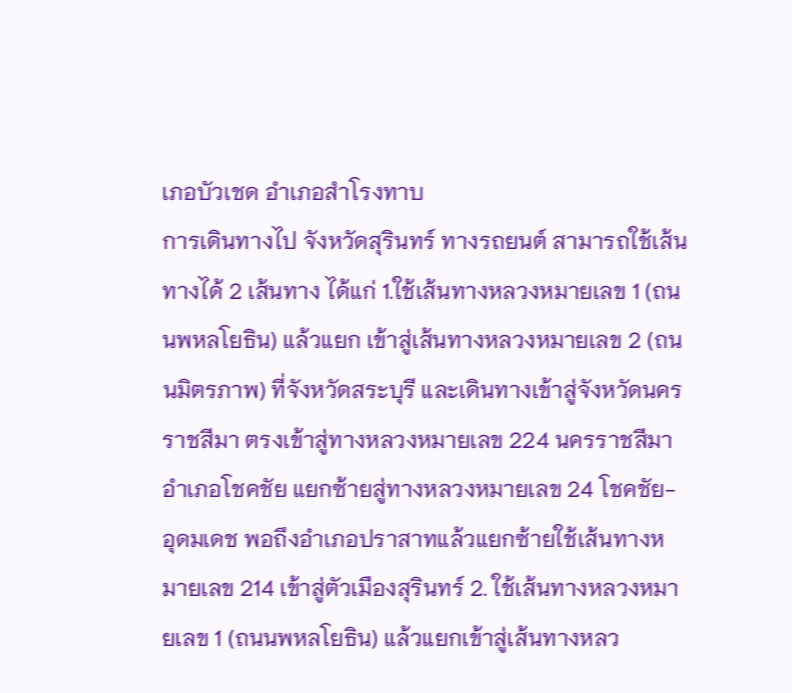เภอบัวเชด อําเภอสําโรงทาบ
การเดินทางไป จังหวัดสุรินทร์ ทางรถยนต์ สามารถใช้เส้นทางได้ 2 เส้นทาง ได้แก่ 1.ใช้เส้นทางหลวงหมายเลข 1 (ถนนพหลโยธิน) แล้วแยก เข้าสู่เส้นทางหลวงหมายเลข 2 (ถนนมิตรภาพ) ที่จังหวัดสระบุรี และเดินทางเข้าสู่จังหวัดนครราชสีมา ตรงเข้าสู่ทางหลวงหมายเลข 224 นครราชสีมา อําเภอโชคชัย แยกซ้ายสู่ทางหลวงหมายเลข 24 โชคชัย-อุดมเดช พอถึงอําเภอปราสาทแล้วแยกซ้ายใช้เส้นทางหมายเลข 214 เข้าสู่ตัวเมืองสุรินทร์ 2. ใช้เส้นทางหลวงหมายเลข 1 (ถนนพหลโยธิน) แล้วแยกเข้าสู่เส้นทางหลว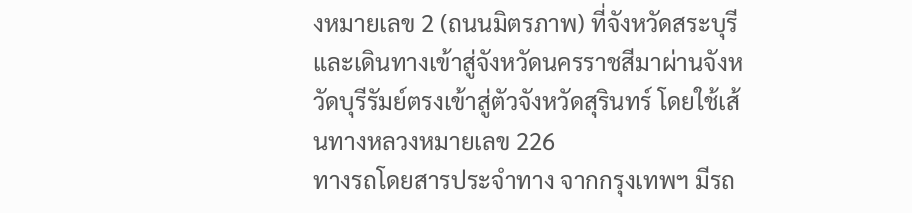งหมายเลข 2 (ถนนมิตรภาพ) ที่จังหวัดสระบุรี และเดินทางเข้าสู่จังหวัดนครราชสีมาผ่านจังหวัดบุรีรัมย์ตรงเข้าสู่ตัวจังหวัดสุรินทร์ โดยใช้เส้นทางหลวงหมายเลข 226
ทางรถโดยสารประจําทาง จากกรุงเทพฯ มีรถ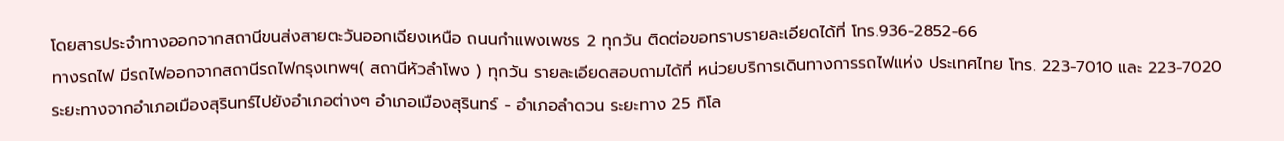โดยสารประจําทางออกจากสถานีขนส่งสายตะวันออกเฉียงเหนือ ถนนกําแพงเพชร 2 ทุกวัน ติดต่อขอทราบรายละเอียดได้ที่ โทร.936-2852-66
ทางรถไฟ มีรถไฟออกจากสถานีรถไฟกรุงเทพฯ( สถานีหัวลําโพง ) ทุกวัน รายละเอียดสอบถามได้ที่ หน่วยบริการเดินทางการรถไฟแห่ง ประเทศไทย โทร. 223-7010 และ 223-7020
ระยะทางจากอําเภอเมืองสุรินทร์ไปยังอําเภอต่างๆ อําเภอเมืองสุรินทร์ - อําเภอลําดวน ระยะทาง 25 กิโล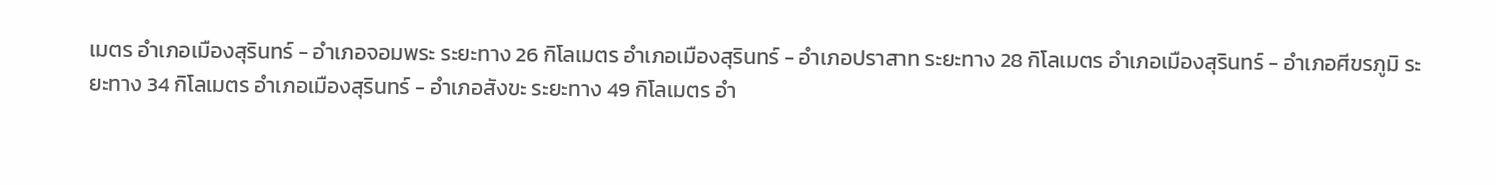เมตร อําเภอเมืองสุรินทร์ - อําเภอจอมพระ ระยะทาง 26 กิโลเมตร อําเภอเมืองสุรินทร์ - อําเภอปราสาท ระยะทาง 28 กิโลเมตร อําเภอเมืองสุรินทร์ - อําเภอศีขรภูมิ ระยะทาง 34 กิโลเมตร อําเภอเมืองสุรินทร์ - อําเภอสังขะ ระยะทาง 49 กิโลเมตร อํา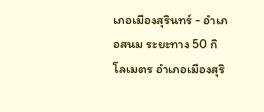เภอเมืองสุรินทร์ - อําเภอสนม ระยะทาง 50 กิโลเมตร อําเภอเมืองสุริ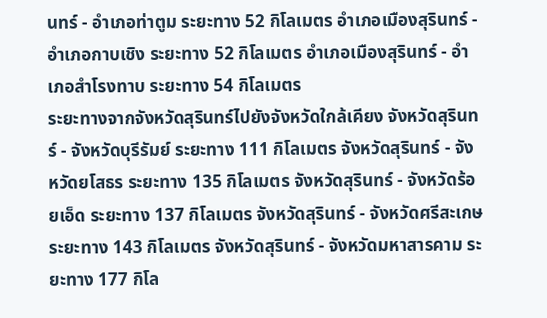นทร์ - อําเภอท่าตูม ระยะทาง 52 กิโลเมตร อําเภอเมืองสุรินทร์ - อําเภอกาบเชิง ระยะทาง 52 กิโลเมตร อําเภอเมืองสุรินทร์ - อําเภอสําโรงทาบ ระยะทาง 54 กิโลเมตร
ระยะทางจากจังหวัดสุรินทร์ไปยังจังหวัดใกล้เคียง จังหวัดสุรินทร์ - จังหวัดบุรีรัมย์ ระยะทาง 111 กิโลเมตร จังหวัดสุรินทร์ - จังหวัดยโสธร ระยะทาง 135 กิโลเมตร จังหวัดสุรินทร์ - จังหวัดร้อยเอ็ด ระยะทาง 137 กิโลเมตร จังหวัดสุรินทร์ - จังหวัดศรีสะเกษ ระยะทาง 143 กิโลเมตร จังหวัดสุรินทร์ - จังหวัดมหาสารคาม ระยะทาง 177 กิโล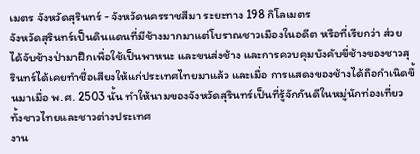เมตร จังหวัดสุรินทร์ - จังหวัดนครราชสีมา ระยะทาง 198 กิโลเมตร
จังหวัดสุรินทร์เป็นดินแดนที่มีช้างมากมาแต่โบราณชาวเมืองในอดีต หรือที่เรียกว่า ส่วย ได้จับช้างป่ามาฝึกเพื่อใช้เป็นพาหนะ และขนส่งช้าง และการควบคุมบังคับขี่ช้างของชาวสุรินทร์ได้เคยทําชื่อเสียงให้แก่ประเทศไทยมาแล้ว และเมื่อ การแสดงของช้างได้ถือกําเนิดขึ้นมาเมื่อ พ.ศ. 2503 นั้น ทําให้นามของจังหวัดสุรินทร์เป็นที่รู้จักกันดีในหมู่นักท่องเที่ยวทั้งชาวไทยและชาวต่างประเทศ
งาน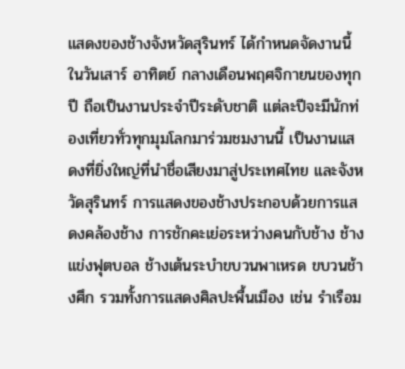แสดงของช้างจังหวัดสุรินทร์ ได้กําหนดจัดงานนี้ในวันเสาร์ อาทิตย์ กลางเดือนพฤศจิกายนของทุกปี ถือเป็นงานประจําปีระดับชาติ แต่ละปีจะมีนักท่องเที่ยวทั่วทุกมุมโลกมาร่วมชมงานนี้ เป็นงานแสดงที่ยิ่งใหญ่ที่นําชื่อเสียงมาสู่ประเทศไทย และจังหวัดสุรินทร์ การแสดงของช้างประกอบด้วยการแสดงคล้องช้าง การชักคะเย่อระหว่างคนกับช้าง ช้างแข่งฟุตบอล ช้างเต้นระบําขบวนพาเหรด ขบวนช้างศึก รวมทั้งการแสดงศิลปะพื้นเมือง เช่น รําเรือม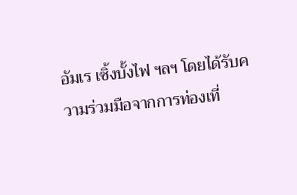อัมเร เซิ้งบั้งไฟ ฯลฯ โดยได้รับความร่วมมือจากการท่องเที่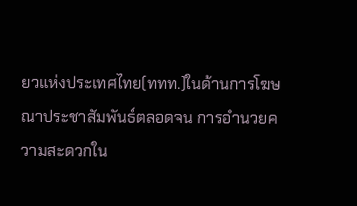ยวแห่งประเทศไทย(ททท.)ในด้านการโฆษณาประชาสัมพันธ์ตลอดจน การอํานวยความสะดวกใน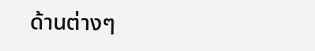ด้านต่างๆ